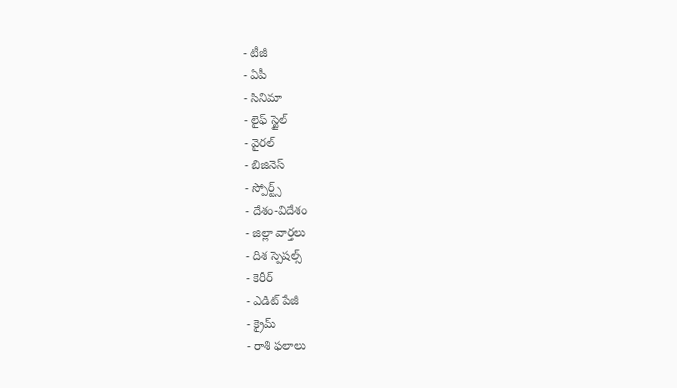- టీజీ
- ఏపీ
- సినిమా
- లైఫ్ స్టైల్
- వైరల్
- బిజినెస్
- స్పోర్ట్స్
- దేశం-విదేశం
- జిల్లా వార్తలు
- దిశ స్పెషల్స్
- కెరీర్
- ఎడిట్ పేజీ
- క్రైమ్
- రాశి ఫలాలు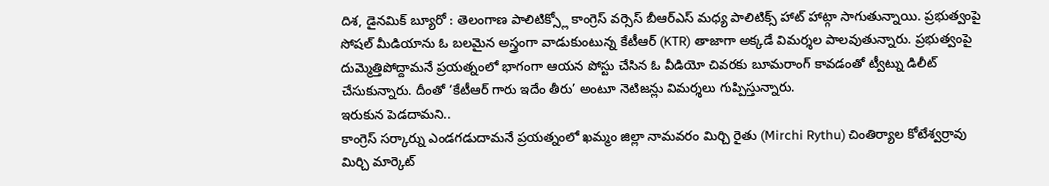దిశ, డైనమిక్ బ్యూరో : తెలంగాణ పాలిటిక్స్లో కాంగ్రెస్ వర్సెస్ బీఆర్ఎస్ మధ్య పాలిటిక్స్ హాట్ హాట్గా సాగుతున్నాయి. ప్రభుత్వంపై సోషల్ మీడియాను ఓ బలమైన అస్త్రంగా వాడుకుంటున్న కేటీఆర్ (KTR) తాజాగా అక్కడే విమర్శల పాలవుతున్నారు. ప్రభుత్వంపై దుమ్మెత్తిపోద్దామనే ప్రయత్నంలో భాగంగా ఆయన పోస్టు చేసిన ఓ వీడియో చివరకు బూమరాంగ్ కావడంతో ట్వీట్ను డిలీట్ చేసుకున్నారు. దీంతో ‘కేటీఆర్ గారు ఇదేం తీరు’ అంటూ నెటిజన్లు విమర్శలు గుప్పిస్తున్నారు.
ఇరుకున పెడదామని..
కాంగ్రెస్ సర్కార్ను ఎండగడుదామనే ప్రయత్నంలో ఖమ్మం జిల్లా నామవరం మిర్చి రైతు (Mirchi Rythu) చింతిర్యాల కోటేశ్వర్రావు మిర్చి మార్కెట్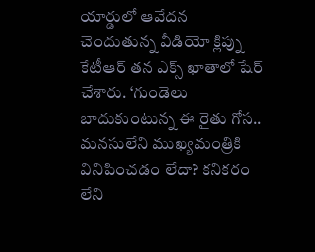యార్డులో ఆవేదన చెందుతున్న వీడియో క్లిప్ను కేటీఆర్ తన ఎక్స్ ఖాతాలో షేర్ చేశారు. ‘గుండెలు బాదుకుంటున్న ఈ రైతు గోస.. మనసులేని ముఖ్యమంత్రికి వినిపించడం లేదా? కనికరం లేని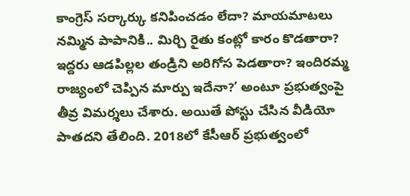కాంగ్రెస్ సర్కార్కు కనిపించడం లేదా? మాయమాటలు నమ్మిన పాపానికి.. మిర్చి రైతు కంట్లో కారం కొడతారా? ఇద్దరు ఆడపిల్లల తండ్రిని అరిగోస పెడతారా? ఇందిరమ్మ రాజ్యంలో చెప్పిన మార్పు ఇదేనా?’ అంటూ ప్రభుత్వంపై తీవ్ర విమర్శలు చేశారు. అయితే పోస్టు చేసిన వీడియో పాతదని తేలింది. 2018లో కేసీఆర్ ప్రభుత్వంలో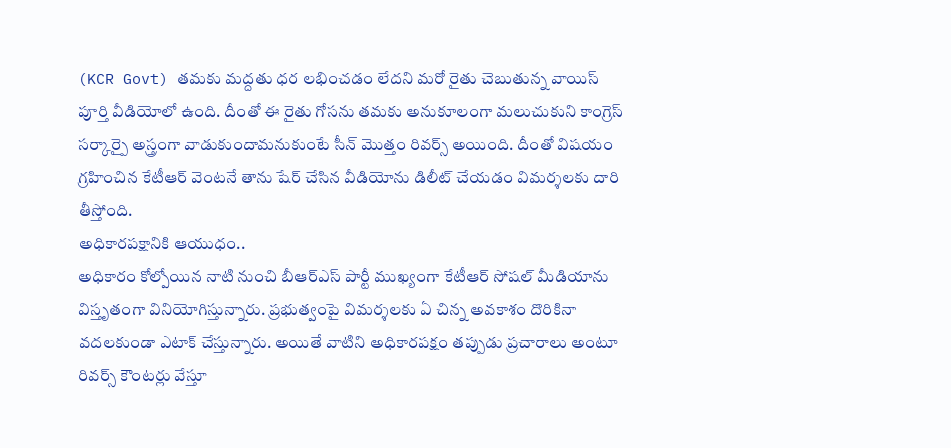(KCR Govt) తమకు మద్దతు ధర లభించడం లేదని మరో రైతు చెబుతున్న వాయిస్ పూర్తి వీడియోలో ఉంది. దీంతో ఈ రైతు గోసను తమకు అనుకూలంగా మలుచుకుని కాంగ్రెస్ సర్కార్పై అస్త్రంగా వాడుకుందామనుకుంటే సీన్ మొత్తం రివర్స్ అయింది. దీంతో విషయం గ్రహించిన కేటీఆర్ వెంటనే తాను షేర్ చేసిన వీడియోను డిలీట్ చేయడం విమర్శలకు దారి తీస్తోంది.
అధికారపక్షానికి ఆయుధం..
అధికారం కోల్పోయిన నాటి నుంచి బీఆర్ఎస్ పార్టీ ముఖ్యంగా కేటీఆర్ సోషల్ మీడియాను విస్తృతంగా వినియోగిస్తున్నారు. ప్రభుత్వంపై విమర్శలకు ఏ చిన్న అవకాశం దొరికినా వదలకుండా ఎటాక్ చేస్తున్నారు. అయితే వాటిని అధికారపక్షం తప్పుడు ప్రచారాలు అంటూ రివర్స్ కౌంటర్లు వేస్తూ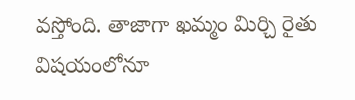వస్తోంది. తాజాగా ఖమ్మం మిర్చి రైతు విషయంలోనూ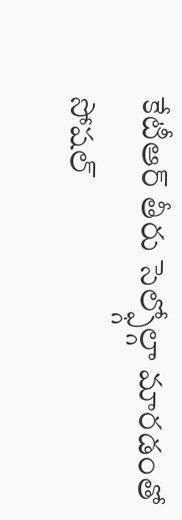కేటీఆర్ తీరు సెల్ఫ్గోల్గా మారడంతో సోషల్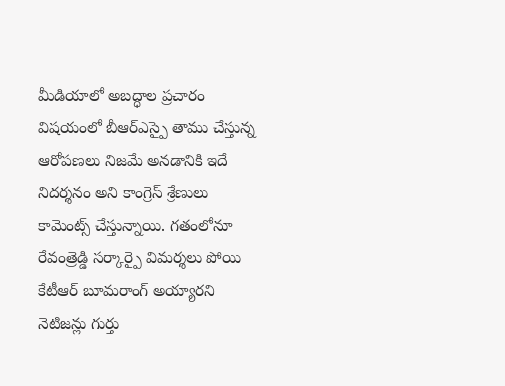మీడియాలో అబద్ధాల ప్రచారం విషయంలో బీఆర్ఎస్పై తాము చేస్తున్న ఆరోపణలు నిజమే అనడానికి ఇదే నిదర్శనం అని కాంగ్రెస్ శ్రేణులు కామెంట్స్ చేస్తున్నాయి. గతంలోనూ రేవంత్రెడ్డి సర్కార్పై విమర్శలు పోయి కేటీఆర్ బూమరాంగ్ అయ్యారని నెటిజన్లు గుర్తు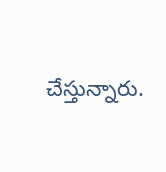చేస్తున్నారు.